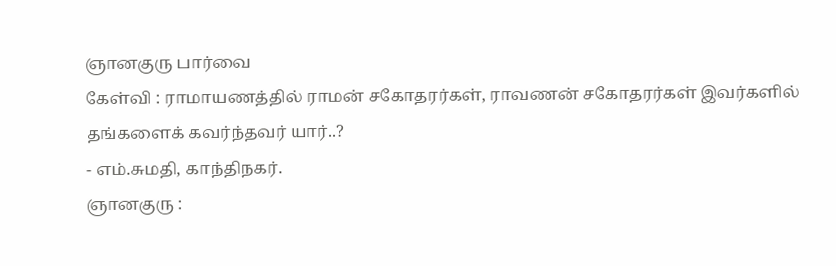ஞானகுரு பார்வை
கேள்வி : ராமாயணத்தில் ராமன் சகோதரர்கள், ராவணன் சகோதரர்கள் இவர்களில் தங்களைக் கவர்ந்தவர் யார்..?
- எம்.சுமதி, காந்திநகர்.
ஞானகுரு :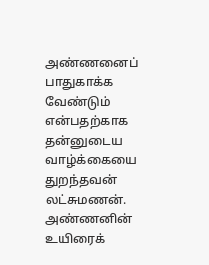அண்ணனைப் பாதுகாக்க வேண்டும் என்பதற்காக தன்னுடைய வாழ்க்கையை துறந்தவன் லட்சுமணன். அண்ணனின் உயிரைக்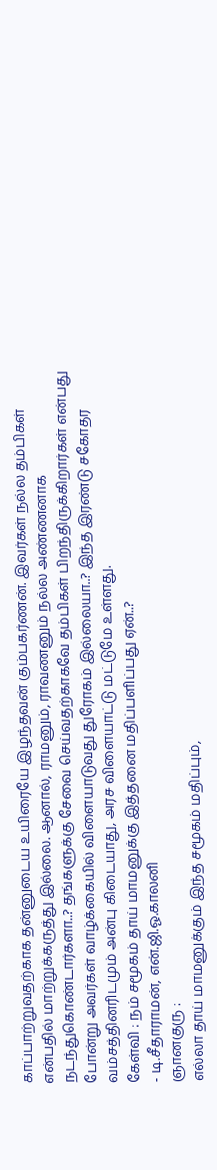காப்பாற்றுவதற்காக தன்னுடைய உயிரையே இழந்தவன் கும்பகர்ணன். இவர்கள் நல்ல தம்பிகள் என்பதில் மாற்றுக்கருத்து இல்லை. ஆனால், ராமனும், ராவணனும் நல்ல அண்ணனாக நடந்துகொண்டார்களா..? தங்களுக்கு சேவை செய்வதற்காகவே தம்பிகள் பிறந்திருக்கிறார்கள் என்பது போன்று அவர்கள் வாழ்க்கையில் விளையாடுவது துரோகம் இல்லையா..? இந்த இரண்டு சகோதர வம்சத்தினரிடமும் அன்பு கிடையாது, அரச விளையாட்டு மட்டுமே உள்ளது.
கேள்வி : நம் சமூகம் தாய் மாமனுக்கு இத்தனை மதிப்பளிப்பது ஏன்..?
- டி.சீதாராமன், என்.ஜி.ஓ.காலனி
ஞானகுரு :
எல்லா தாய் மாமனுக்கும் இந்த சமூகம் மதிப்பும்,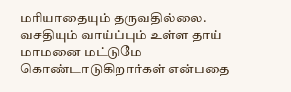மரியாதையும் தருவதில்லை. வசதியும் வாய்ப்பும் உள்ள தாய் மாமனை மட்டுமே கொண்டாடுகிறார்கள் என்பதை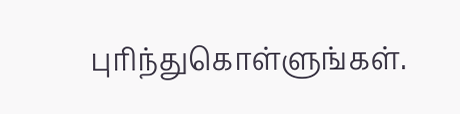புரிந்துகொள்ளுங்கள்.